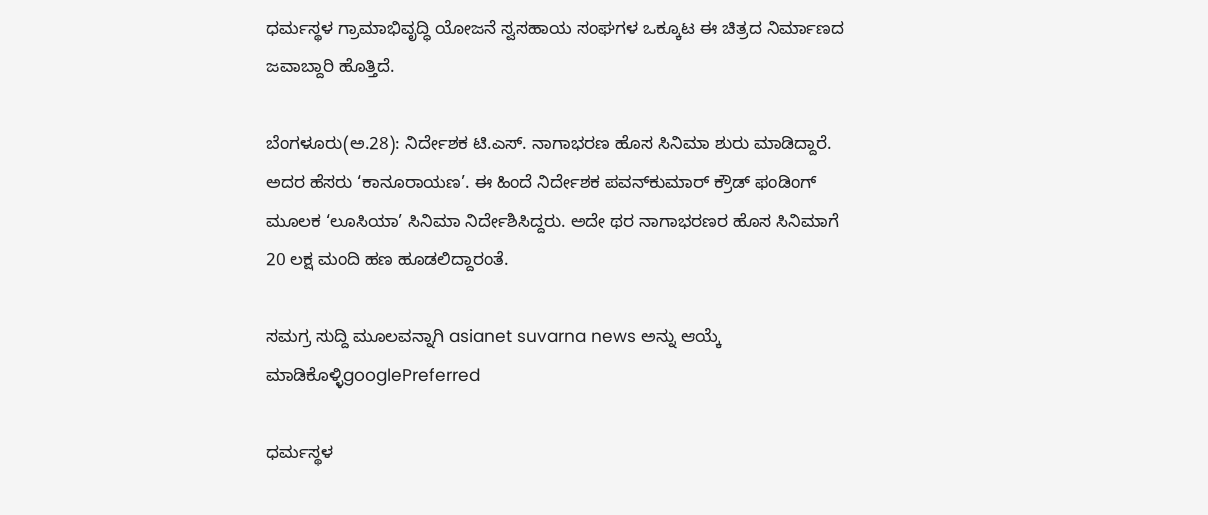ಧರ್ಮಸ್ಥಳ ಗ್ರಾಮಾಭಿವೃದ್ಧಿ ಯೋಜನೆ ಸ್ವಸಹಾಯ ಸಂಘಗಳ ಒಕ್ಕೂಟ ಈ ಚಿತ್ರದ ನಿರ್ಮಾಣದ ಜವಾಬ್ದಾರಿ ಹೊತ್ತಿದೆ.

ಬೆಂಗಳೂರು(ಅ.28): ನಿರ್ದೇಶಕ ಟಿ.ಎಸ್. ನಾಗಾಭರಣ ಹೊಸ ಸಿನಿಮಾ ಶುರು ಮಾಡಿದ್ದಾರೆ. ಅದರ ಹೆಸರು ‘ಕಾನೂರಾಯಣ’. ಈ ಹಿಂದೆ ನಿರ್ದೇಶಕ ಪವನ್‌ಕುಮಾರ್ ಕ್ರೌಡ್ ಫಂಡಿಂಗ್ ಮೂಲಕ ‘ಲೂಸಿಯಾ’ ಸಿನಿಮಾ ನಿರ್ದೇಶಿಸಿದ್ದರು. ಅದೇ ಥರ ನಾಗಾಭರಣರ ಹೊಸ ಸಿನಿಮಾಗೆ 20 ಲಕ್ಷ ಮಂದಿ ಹಣ ಹೂಡಲಿದ್ದಾರಂತೆ.

ಸಮಗ್ರ ಸುದ್ದಿ ಮೂಲವನ್ನಾಗಿ asianet suvarna news ಅನ್ನು ಆಯ್ಕೆ ಮಾಡಿಕೊಳ್ಳಿgooglePreferred

ಧರ್ಮಸ್ಥಳ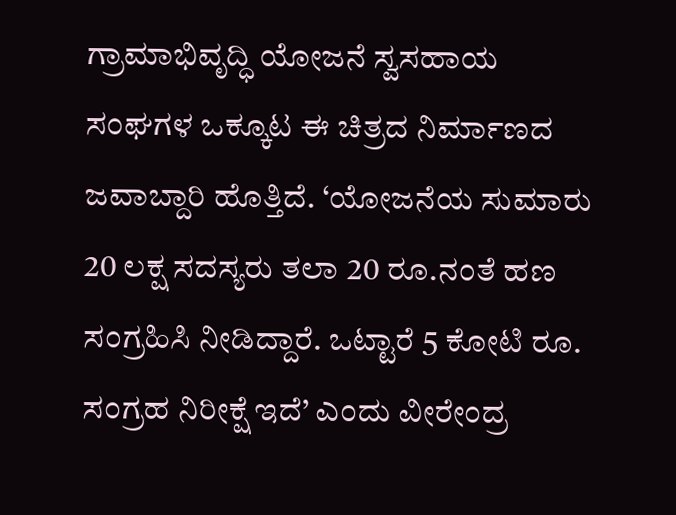ಗ್ರಾಮಾಭಿವೃದ್ಧಿ ಯೋಜನೆ ಸ್ವಸಹಾಯ ಸಂಘಗಳ ಒಕ್ಕೂಟ ಈ ಚಿತ್ರದ ನಿರ್ಮಾಣದ ಜವಾಬ್ದಾರಿ ಹೊತ್ತಿದೆ. ‘ಯೋಜನೆಯ ಸುಮಾರು 20 ಲಕ್ಷ ಸದಸ್ಯರು ತಲಾ 20 ರೂ.ನಂತೆ ಹಣ ಸಂಗ್ರಹಿಸಿ ನೀಡಿದ್ದಾರೆ. ಒಟ್ಟಾರೆ 5 ಕೋಟಿ ರೂ. ಸಂಗ್ರಹ ನಿರೀಕ್ಷೆ ಇದೆ’ ಎಂದು ವೀರೇಂದ್ರ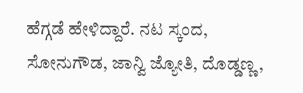ಹೆಗ್ಗಡೆ ಹೇಳಿದ್ದಾರೆ. ನಟ ಸ್ಕಂದ, ಸೋನುಗೌಡ, ಜಾನ್ವಿ ಜ್ಯೋತಿ, ದೊಡ್ಡಣ್ಣ,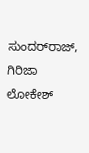ಸುಂದರ್‌ರಾಜ್, ಗಿರಿಜಾ ಲೋಕೇಶ್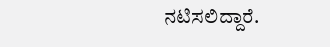ನಟಿಸಲಿದ್ದಾರೆ.